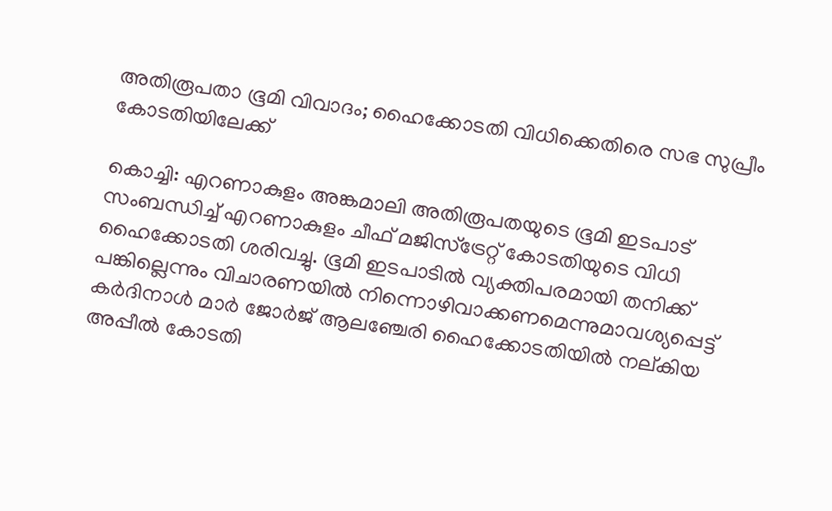അതിരൂപതാ ഭൂമി വിവാദം; ഹൈക്കോടതി വിധിക്കെതിരെ സഭ സുപ്രീം കോടതിയിലേക്ക്

കൊച്ചി: എറണാകുളം അങ്കമാലി അതിരൂപതയുടെ ഭൂമി ഇടപാട് സംബന്ധിച്ച് എറണാകുളം ചീഫ് മജിസ്‌ട്രേറ്റ് കോടതിയുടെ വിധി ഹൈക്കോടതി ശരിവച്ചു. ഭൂമി ഇടപാടില്‍ വ്യക്തിപരമായി തനിക്ക് പങ്കില്ലെന്നും വിചാരണയില്‍ നിന്നൊഴിവാക്കണമെന്നുമാവശ്യപ്പെട്ട് കര്‍ദിനാള്‍ മാര്‍ ജോര്‍ജ് ആലഞ്ചേരി ഹൈക്കോടതിയില്‍ നല്കിയ അപ്പീല്‍ കോടതി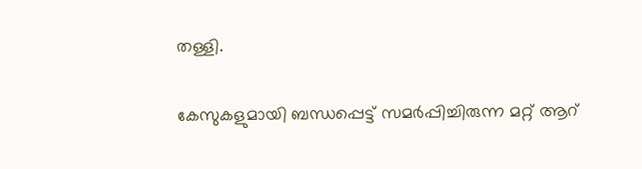തള്ളി.

കേസുകളുമായി ബന്ധപ്പെട്ട് സമര്‍പ്പിച്ചിരുന്ന മറ്റ് ആറ്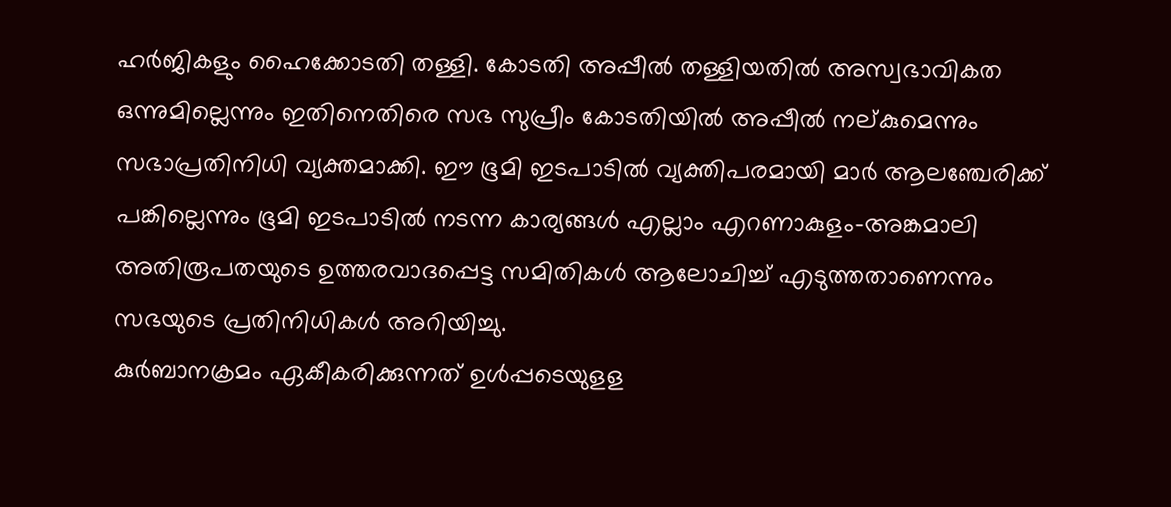ഹര്‍ജികളും ഹൈക്കോടതി തള്ളി. കോടതി അപ്പീല്‍ തള്ളിയതില്‍ അസ്വഭാവികത ഒന്നുമില്ലെന്നും ഇതിനെതിരെ സഭ സുപ്രീം കോടതിയില്‍ അപ്പീല്‍ നല്കുമെന്നും സഭാപ്രതിനിധി വ്യക്തമാക്കി. ഈ ഭൂമി ഇടപാടില്‍ വ്യക്തിപരമായി മാര്‍ ആലഞ്ചേരിക്ക് പങ്കില്ലെന്നും ഭൂമി ഇടപാടില്‍ നടന്ന കാര്യങ്ങള്‍ എല്ലാം എറണാകുളം-അങ്കമാലി അതിരൂപതയുടെ ഉത്തരവാദപ്പെട്ട സമിതികള്‍ ആലോചിച്ച് എടുത്തതാണെന്നും സഭയുടെ പ്രതിനിധികള്‍ അറിയിച്ചു.
കുര്‍ബാനക്രമം ഏകീകരിക്കുന്നത് ഉള്‍പ്പടെയുളള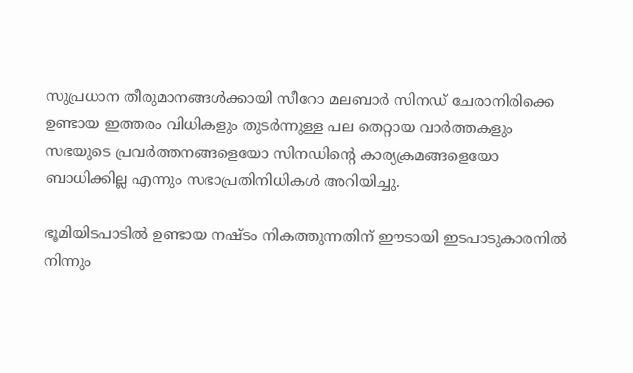സുപ്രധാന തീരുമാനങ്ങള്‍ക്കായി സീറോ മലബാര്‍ സിനഡ് ചേരാനിരിക്കെ ഉണ്ടായ ഇത്തരം വിധികളും തുടര്‍ന്നുള്ള പല തെറ്റായ വാര്‍ത്തകളും സഭയുടെ പ്രവര്‍ത്തനങ്ങളെയോ സിനഡിന്റെ കാര്യക്രമങ്ങളെയോ ബാധിക്കില്ല എന്നും സഭാപ്രതിനിധികള്‍ അറിയിച്ചു.

ഭൂമിയിടപാടില്‍ ഉണ്ടായ നഷ്ടം നികത്തുന്നതിന് ഈടായി ഇടപാടുകാരനില്‍ നിന്നും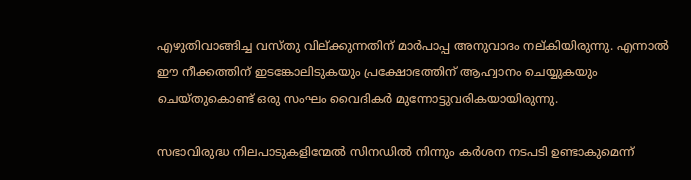എഴുതിവാങ്ങിച്ച വസ്തു വില്ക്കുന്നതിന് മാര്‍പാപ്പ അനുവാദം നല്കിയിരുന്നു. എന്നാല്‍ ഈ നീക്കത്തിന് ഇടങ്കോലിടുകയും പ്രക്ഷോഭത്തിന് ആഹ്വാനം ചെയ്യുകയും ചെയ്തുകൊണ്ട് ഒരു സംഘം വൈദികര്‍ മുന്നോട്ടുവരികയായിരുന്നു.

സഭാവിരുദ്ധ നിലപാടുകളിന്മേല്‍ സിനഡില്‍ നിന്നും കര്‍ശന നടപടി ഉണ്ടാകുമെന്ന്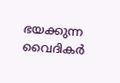ഭയക്കുന്ന വൈദികര്‍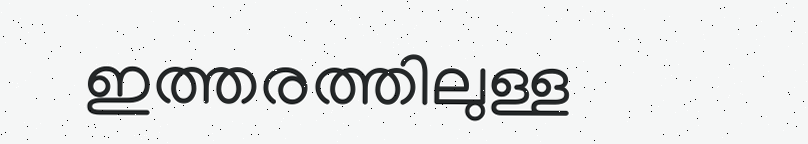ഇത്തരത്തിലുള്ള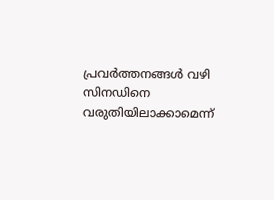പ്രവര്‍ത്തനങ്ങള്‍ വഴി സിനഡിനെ വരുതിയിലാക്കാമെന്ന്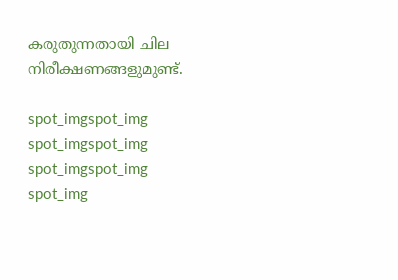കരുതുന്നതായി ചില നിരീക്ഷണങ്ങളുമുണ്ട്.

spot_imgspot_img
spot_imgspot_img
spot_imgspot_img
spot_img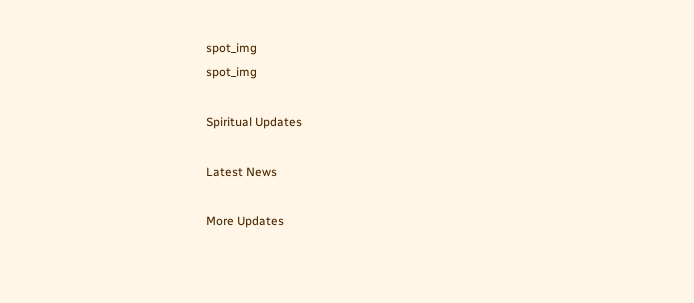spot_img
spot_img

Spiritual Updates

Latest News

More Updates